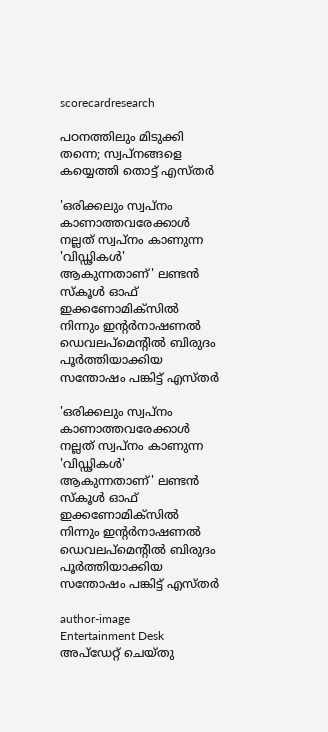scorecardresearch

പഠനത്തിലും മിടുക്കി തന്നെ; സ്വപ്നങ്ങളെ കയ്യെത്തി തൊട്ട് എസ്തർ

'ഒരിക്കലും സ്വപ്നം കാണാത്തവരേക്കാൾ നല്ലത് സ്വപ്നം കാണുന്ന 'വിഡ്ഢികൾ' ആകുന്നതാണ്' ലണ്ടൻ സ്കൂൾ ഓഫ് ഇക്കണോമിക്സിൽ നിന്നും ഇന്റർനാഷണൽ ഡെവലപ്‌മെന്റിൽ ബിരുദം പൂർത്തിയാക്കിയ സന്തോഷം പങ്കിട്ട് എസ്തർ

'ഒരിക്കലും സ്വപ്നം കാണാത്തവരേക്കാൾ നല്ലത് സ്വപ്നം കാണുന്ന 'വിഡ്ഢികൾ' ആകുന്നതാണ്' ലണ്ടൻ സ്കൂൾ ഓഫ് ഇക്കണോമിക്സിൽ നിന്നും ഇന്റർനാഷണൽ ഡെവലപ്‌മെന്റിൽ ബിരുദം പൂർത്തിയാക്കിയ സന്തോഷം പങ്കിട്ട് എസ്തർ

author-image
Entertainment Desk
അപ്‌ഡേറ്റ് ചെയ്‌തു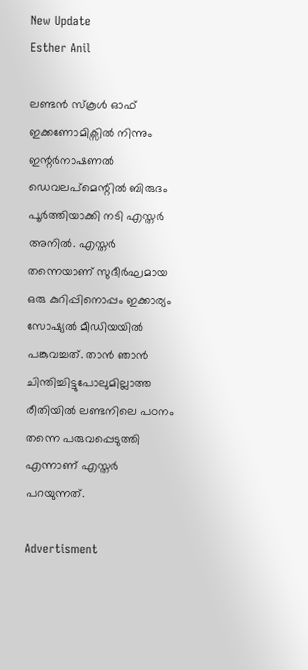New Update
Esther Anil

ലണ്ടൻ സ്കൂൾ ഓഫ് ഇക്കണോമിക്സിൽ നിന്നും ഇന്റർനാഷണൽ ഡെവലപ്‌മെന്റിൽ ബിരുദം പൂർത്തിയാക്കി നടി എസ്തർ അനിൽ. എസ്തർ തന്നെയാണ് സുദീർഘമായ ഒരു കുറിപ്പിനൊപ്പം ഇക്കാര്യം സോഷ്യൽ മീഡിയയിൽ പങ്കുവച്ചത്. താൻ ഞാൻ ചിന്തിച്ചിട്ടുപോലുമില്ലാത്ത രീതിയിൽ ലണ്ടനിലെ പഠനം തന്നെ പരുവപ്പെടുത്തി എന്നാണ് എസ്തർ പറയുന്നത്.

Advertisment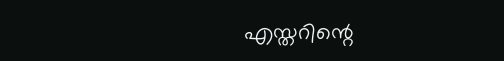എസ്തറിന്റെ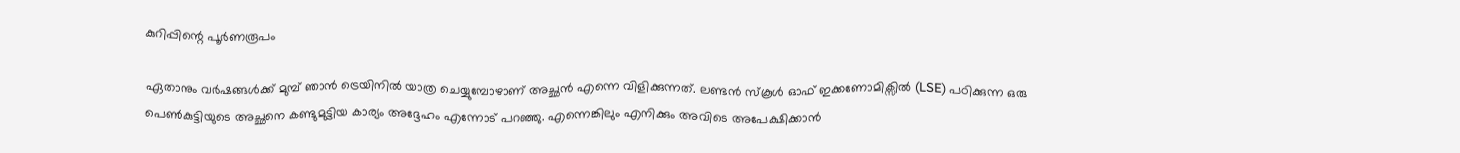കുറിപ്പിന്റെ പൂർണരൂപം

ഏതാനും വർഷങ്ങൾക്ക് മുമ്പ് ഞാൻ ട്രെയിനിൽ യാത്ര ചെയ്യുമ്പോഴാണ് അച്ഛൻ എന്നെ വിളിക്കുന്നത്. ലണ്ടൻ സ്കൂൾ ഓഫ് ഇക്കണോമിക്സിൽ (LSE) പഠിക്കുന്ന ഒരു പെൺകുട്ടിയുടെ അച്ഛനെ കണ്ടുമുട്ടിയ കാര്യം അദ്ദേഹം എന്നോട് പറഞ്ഞു. എന്നെങ്കിലും എനിക്കും അവിടെ അപേക്ഷിക്കാൻ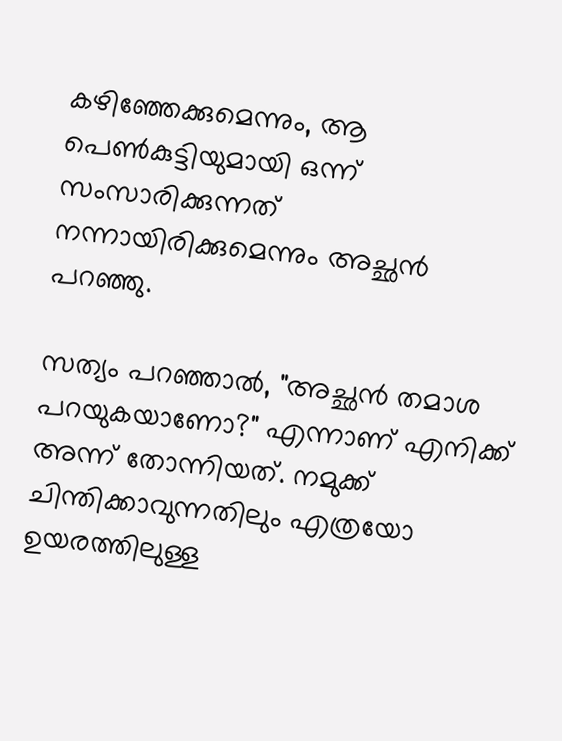കഴിഞ്ഞേക്കുമെന്നും, ആ പെൺകുട്ടിയുമായി ഒന്ന് സംസാരിക്കുന്നത് നന്നായിരിക്കുമെന്നും അച്ഛൻ പറഞ്ഞു.

സത്യം പറഞ്ഞാൽ, "അച്ഛൻ തമാശ പറയുകയാണോ?" എന്നാണ് എനിക്ക് അന്ന് തോന്നിയത്. നമുക്ക് ചിന്തിക്കാവുന്നതിലും എത്രയോ ഉയരത്തിലുള്ള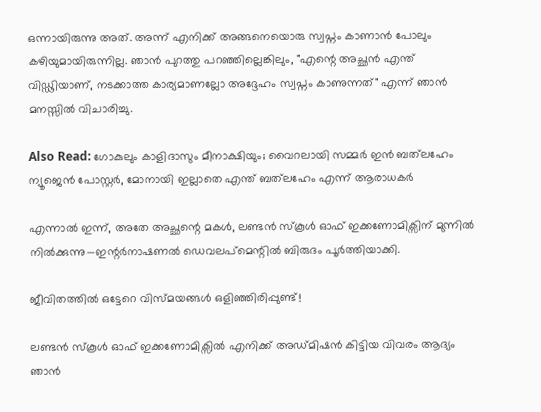ഒന്നായിരുന്നു അത്. അന്ന് എനിക്ക് അങ്ങനെയൊരു സ്വപ്നം കാണാൻ പോലും കഴിയുമായിരുന്നില്ല. ഞാൻ പുറത്തു പറഞ്ഞില്ലെങ്കിലും, "എന്റെ അച്ഛൻ എന്ത് വിഡ്ഢിയാണ്, നടക്കാത്ത കാര്യമാണല്ലോ അദ്ദേഹം സ്വപ്നം കാണുന്നത്" എന്ന് ഞാൻ മനസ്സിൽ വിചാരിച്ചു.

Also Read: ഗോകുലും കാളിദാസും മീനാക്ഷിയും; വൈറലായി സമ്മർ ഇൻ ബത്‌ലഹേം ന്യൂജെൻ പോസ്റ്റർ, മോനായി ഇല്ലാതെ എന്ത് ബത്‌ലഹേം എന്ന് ആരാധകർ

എന്നാൽ ഇന്ന്, അതേ അച്ഛന്റെ മകൾ, ലണ്ടൻ സ്കൂൾ ഓഫ് ഇക്കണോമിക്സിന് മുന്നിൽ നിൽക്കുന്നു—ഇന്റർനാഷണൽ ഡെവലപ്‌മെന്റിൽ ബിരുദം പൂർത്തിയാക്കി.

ജീവിതത്തിൽ ഒട്ടേറെ വിസ്മയങ്ങൾ ഒളിഞ്ഞിരിപ്പുണ്ട്!

ലണ്ടൻ സ്കൂൾ ഓഫ് ഇക്കണോമിക്സിൽ എനിക്ക് അഡ്മിഷൻ കിട്ടിയ വിവരം ആദ്യം ഞാൻ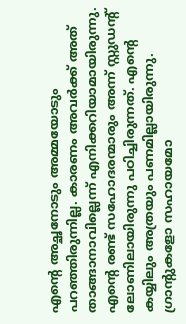എന്റെ അച്ഛനോടും അമ്മയോടും പറഞ്ഞിരുന്നില്ല. കാരണം അവർക്ക് അത് താങ്ങാനാവില്ലെന്ന് എനിക്കറിയാമായിരുന്നു. എന്റെ രണ്ട് സഹോദരന്മാരും അന്ന് സ്റ്റുഡന്റ് ലോണിലായിരുന്നു പഠിച്ചിരുന്നത്. എന്റെ കയ്യിലും അത്രയും പണമില്ലായിരുന്നു. ഗ്രാന്റുകളോ സഹായമോ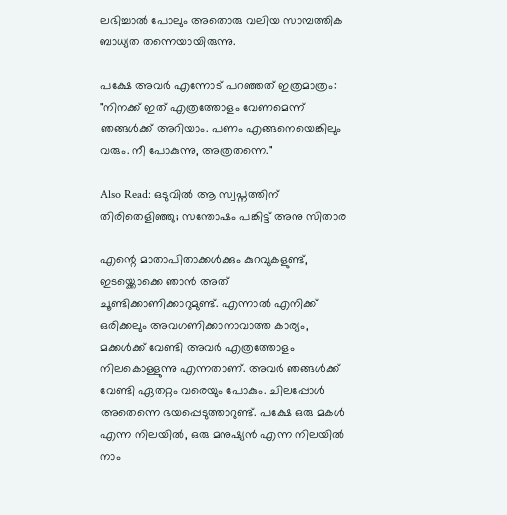ലഭിച്ചാൽ പോലും അതൊരു വലിയ സാമ്പത്തിക ബാധ്യത തന്നെയായിരുന്നു.

പക്ഷേ അവർ എന്നോട് പറഞ്ഞത് ഇത്രമാത്രം: "നിനക്ക് ഇത് എത്രത്തോളം വേണമെന്ന് ഞങ്ങൾക്ക് അറിയാം. പണം എങ്ങനെയെങ്കിലും വരും. നീ പോകുന്നു, അത്രതന്നെ."

Also Read: ഒടുവിൽ ആ സ്വപ്നത്തിന് തിരിതെളിഞ്ഞു; സന്തോഷം പങ്കിട്ട് അനു സിതാര

എന്റെ മാതാപിതാക്കൾക്കും കുറവുകളുണ്ട്, ഇടയ്ക്കൊക്കെ ഞാൻ അത് ചൂണ്ടിക്കാണിക്കാറുമുണ്ട്. എന്നാൽ എനിക്ക് ഒരിക്കലും അവഗണിക്കാനാവാത്ത കാര്യം, മക്കൾക്ക് വേണ്ടി അവർ എത്രത്തോളം നിലകൊള്ളുന്നു എന്നതാണ്. അവർ ഞങ്ങൾക്ക് വേണ്ടി ഏതറ്റം വരെയും പോകും. ചിലപ്പോൾ അതെന്നെ ഭയപ്പെടുത്താറുണ്ട്. പക്ഷേ ഒരു മകൾ എന്ന നിലയിൽ, ഒരു മനുഷ്യൻ എന്ന നിലയിൽ നാം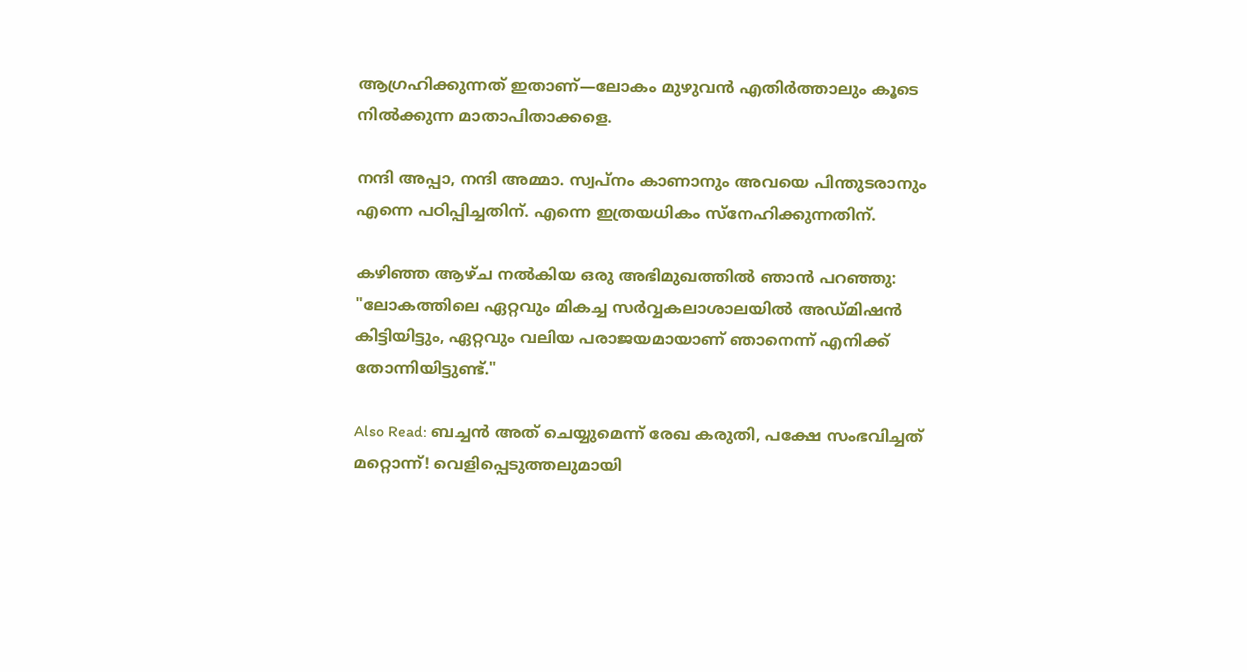ആഗ്രഹിക്കുന്നത് ഇതാണ്—ലോകം മുഴുവൻ എതിർത്താലും കൂടെ നിൽക്കുന്ന മാതാപിതാക്കളെ.

നന്ദി അപ്പാ, നന്ദി അമ്മാ. സ്വപ്നം കാണാനും അവയെ പിന്തുടരാനും എന്നെ പഠിപ്പിച്ചതിന്. എന്നെ ഇത്രയധികം സ്നേഹിക്കുന്നതിന്.

കഴിഞ്ഞ ആഴ്ച നൽകിയ ഒരു അഭിമുഖത്തിൽ ഞാൻ പറഞ്ഞു: "ലോകത്തിലെ ഏറ്റവും മികച്ച സർവ്വകലാശാലയിൽ അഡ്മിഷൻ കിട്ടിയിട്ടും, ഏറ്റവും വലിയ പരാജയമായാണ് ഞാനെന്ന് എനിക്ക് തോന്നിയിട്ടുണ്ട്."

Also Read: ബച്ചൻ അത് ചെയ്യുമെന്ന് രേഖ കരുതി, പക്ഷേ സംഭവിച്ചത് മറ്റൊന്ന്! വെളിപ്പെടുത്തലുമായി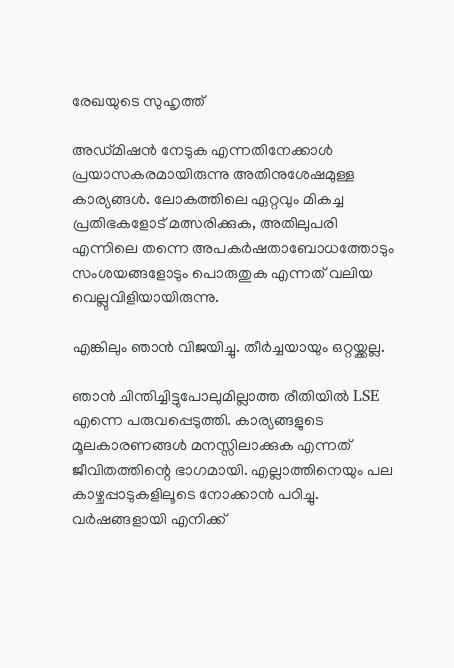രേഖയുടെ സുഹൃത്ത്

അഡ്മിഷൻ നേടുക എന്നതിനേക്കാൾ പ്രയാസകരമായിരുന്നു അതിനുശേഷമുള്ള കാര്യങ്ങൾ. ലോകത്തിലെ ഏറ്റവും മികച്ച പ്രതിഭകളോട് മത്സരിക്കുക, അതിലുപരി എന്നിലെ തന്നെ അപകർഷതാബോധത്തോടും സംശയങ്ങളോടും പൊരുതുക എന്നത് വലിയ വെല്ലുവിളിയായിരുന്നു.

എങ്കിലും ഞാൻ വിജയിച്ചു. തീർച്ചയായും ഒറ്റയ്ക്കല്ല.

ഞാൻ ചിന്തിച്ചിട്ടുപോലുമില്ലാത്ത രീതിയിൽ LSE എന്നെ പരുവപ്പെടുത്തി. കാര്യങ്ങളുടെ മൂലകാരണങ്ങൾ മനസ്സിലാക്കുക എന്നത് ജീവിതത്തിന്റെ ഭാഗമായി. എല്ലാത്തിനെയും പല കാഴ്ചപ്പാടുകളിലൂടെ നോക്കാൻ പഠിച്ചു. വർഷങ്ങളായി എനിക്ക്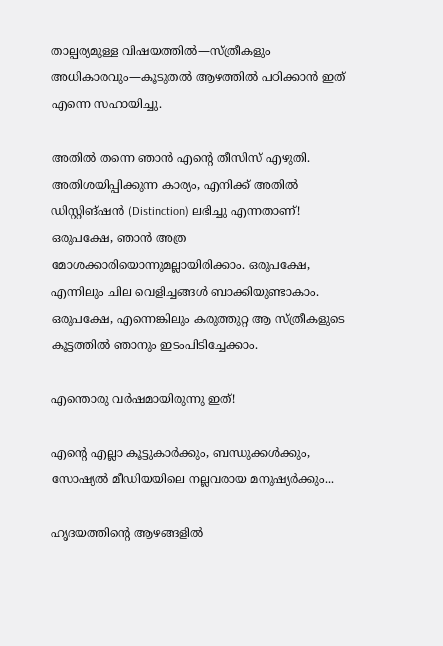താല്പര്യമുള്ള വിഷയത്തിൽ—സ്ത്രീകളും അധികാരവും—കൂടുതൽ ആഴത്തിൽ പഠിക്കാൻ ഇത് എന്നെ സഹായിച്ചു.

അതിൽ തന്നെ ഞാൻ എന്റെ തീസിസ് എഴുതി. അതിശയിപ്പിക്കുന്ന കാര്യം, എനിക്ക് അതിൽ ഡിസ്റ്റിങ്‌ഷൻ (Distinction) ലഭിച്ചു എന്നതാണ്! ഒരുപക്ഷേ, ഞാൻ അത്ര മോശക്കാരിയൊന്നുമല്ലായിരിക്കാം. ഒരുപക്ഷേ, എന്നിലും ചില വെളിച്ചങ്ങൾ ബാക്കിയുണ്ടാകാം. ഒരുപക്ഷേ, എന്നെങ്കിലും കരുത്തുറ്റ ആ സ്ത്രീകളുടെ കൂട്ടത്തിൽ ഞാനും ഇടംപിടിച്ചേക്കാം.

എന്തൊരു വർഷമായിരുന്നു ഇത്!

എന്റെ എല്ലാ കൂട്ടുകാർക്കും, ബന്ധുക്കൾക്കും, സോഷ്യൽ മീഡിയയിലെ നല്ലവരായ മനുഷ്യർക്കും...

ഹൃദയത്തിന്റെ ആഴങ്ങളിൽ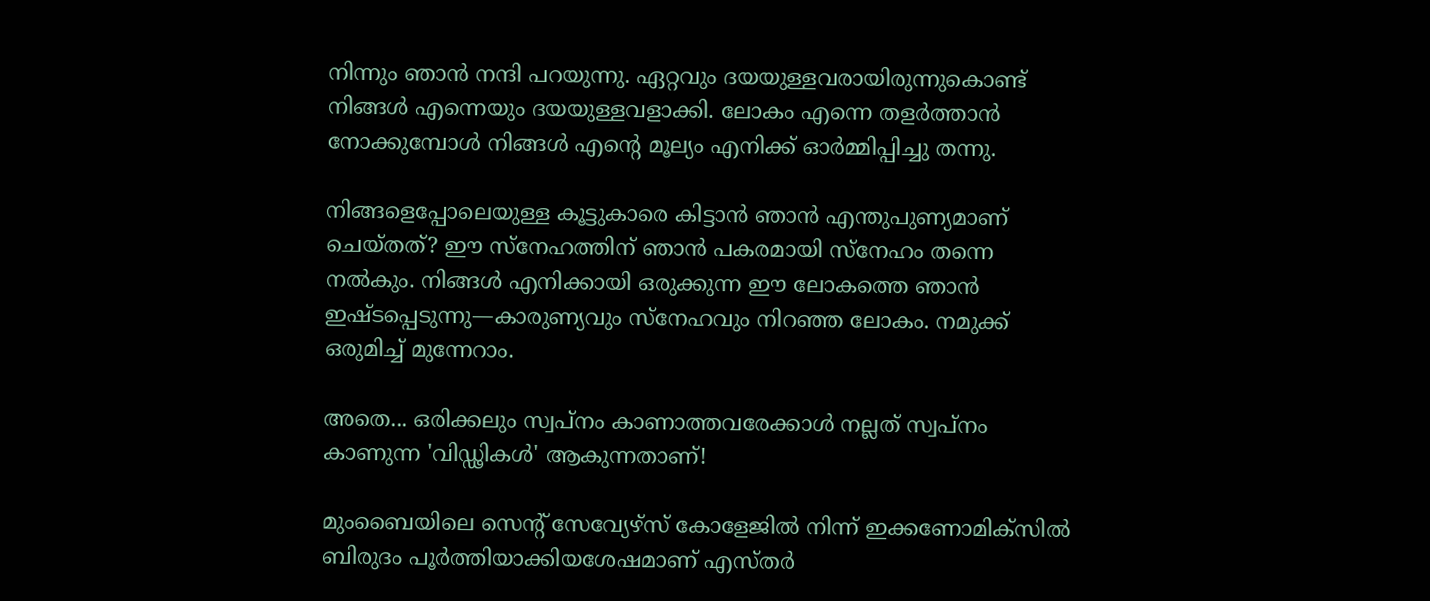നിന്നും ഞാൻ നന്ദി പറയുന്നു. ഏറ്റവും ദയയുള്ളവരായിരുന്നുകൊണ്ട് നിങ്ങൾ എന്നെയും ദയയുള്ളവളാക്കി. ലോകം എന്നെ തളർത്താൻ നോക്കുമ്പോൾ നിങ്ങൾ എന്റെ മൂല്യം എനിക്ക് ഓർമ്മിപ്പിച്ചു തന്നു.

നിങ്ങളെപ്പോലെയുള്ള കൂട്ടുകാരെ കിട്ടാൻ ഞാൻ എന്തുപുണ്യമാണ് ചെയ്തത്? ഈ സ്നേഹത്തിന് ഞാൻ പകരമായി സ്നേഹം തന്നെ നൽകും. നിങ്ങൾ എനിക്കായി ഒരുക്കുന്ന ഈ ലോകത്തെ ഞാൻ ഇഷ്ടപ്പെടുന്നു—കാരുണ്യവും സ്നേഹവും നിറഞ്ഞ ലോകം. നമുക്ക് ഒരുമിച്ച് മുന്നേറാം.

അതെ... ഒരിക്കലും സ്വപ്നം കാണാത്തവരേക്കാൾ നല്ലത് സ്വപ്നം കാണുന്ന 'വിഡ്ഢികൾ' ആകുന്നതാണ്!

മുംബൈയിലെ സെന്റ് സേവ്യേഴ്‌സ് കോളേജില്‍ നിന്ന് ഇക്കണോമിക്‌സില്‍ ബിരുദം പൂര്‍ത്തിയാക്കിയശേഷമാണ് എസ്തർ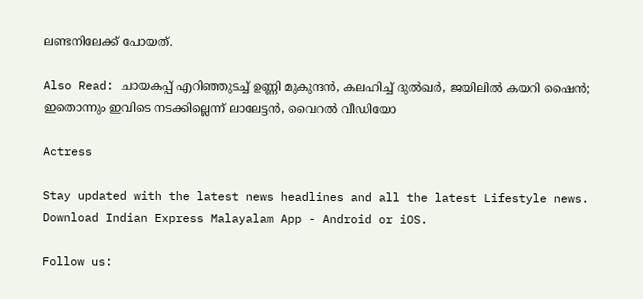ലണ്ടനിലേക്ക് പോയത്.

Also Read: ചായകപ്പ് എറിഞ്ഞുടച്ച് ഉണ്ണി മുകുന്ദൻ, കലഹിച്ച് ദുൽഖർ, ജയിലിൽ കയറി ഷൈൻ; ഇതൊന്നും ഇവിടെ നടക്കില്ലെന്ന് ലാലേട്ടൻ, വൈറൽ വീഡിയോ

Actress

Stay updated with the latest news headlines and all the latest Lifestyle news. Download Indian Express Malayalam App - Android or iOS.

Follow us: